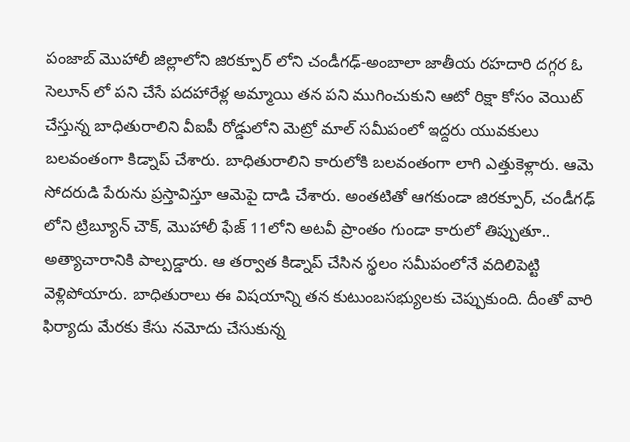పంజాబ్ మొహాలీ జిల్లాలోని జిరక్పూర్ లోని చండీగఢ్-అంబాలా జాతీయ రహదారి దగ్గర ఓ సెలూన్ లో పని చేసే పదహారేళ్ల అమ్మాయి తన పని ముగించుకుని ఆటో రిక్షా కోసం వెయిట్ చేస్తున్న బాధితురాలిని వీఐపీ రోడ్డులోని మెట్రో మాల్ సమీపంలో ఇద్దరు యువకులు బలవంతంగా కిడ్నాప్ చేశారు. బాధితురాలిని కారులోకి బలవంతంగా లాగి ఎత్తుకెళ్లారు. ఆమె సోదరుడి పేరును ప్రస్తావిస్తూ ఆమెపై దాడి చేశారు. అంతటితో ఆగకుండా జిరక్పూర్, చండీగఢ్ లోని ట్రిబ్యూన్ చౌక్, మొహాలీ ఫేజ్ 11లోని అటవీ ప్రాంతం గుండా కారులో తిప్పుతూ.. అత్యాచారానికి పాల్పడ్డారు. ఆ తర్వాత కిడ్నాప్ చేసిన స్థలం సమీపంలోనే వదిలిపెట్టి వెళ్లిపోయారు. బాధితురాలు ఈ విషయాన్ని తన కుటుంబసభ్యులకు చెప్పుకుంది. దీంతో వారి ఫిర్యాదు మేరకు కేసు నమోదు చేసుకున్న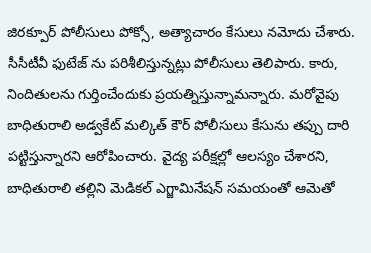జిరక్పూర్ పోలీసులు పోక్సో, అత్యాచారం కేసులు నమోదు చేశారు. సీసీటీవీ ఫుటేజ్ ను పరిశీలిస్తున్నట్లు పోలీసులు తెలిపారు. కారు, నిందితులను గుర్తించేందుకు ప్రయత్నిస్తున్నామన్నారు. మరోవైపు బాధితురాలి అడ్వకేట్ మల్కిత్ కౌర్ పోలీసులు కేసును తప్పు దారి పట్టిస్తున్నారని ఆరోపించారు. వైద్య పరీక్షల్లో ఆలస్యం చేశారని, బాధితురాలి తల్లిని మెడికల్ ఎగ్జామినేషన్ సమయంతో ఆమెతో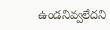ఉండనివ్వలేదని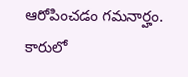ఆరోపించడం గమనార్హం.
కారులో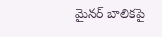మైనర్ బాలికపై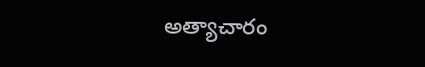అత్యాచారం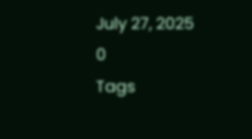July 27, 2025
0
Tags